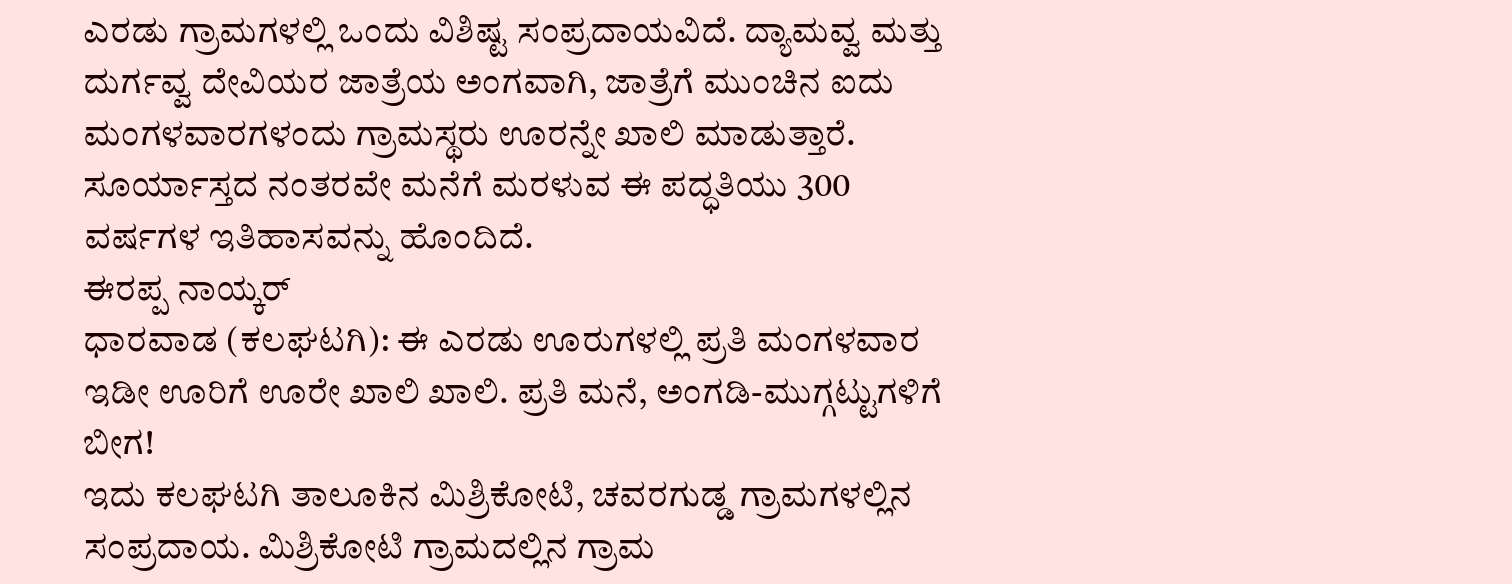ಎರಡು ಗ್ರಾಮಗಳಲ್ಲಿ ಒಂದು ವಿಶಿಷ್ಟ ಸಂಪ್ರದಾಯವಿದೆ. ದ್ಯಾಮವ್ವ ಮತ್ತು ದುರ್ಗವ್ವ ದೇವಿಯರ ಜಾತ್ರೆಯ ಅಂಗವಾಗಿ, ಜಾತ್ರೆಗೆ ಮುಂಚಿನ ಐದು ಮಂಗಳವಾರಗಳಂದು ಗ್ರಾಮಸ್ಥರು ಊರನ್ನೇ ಖಾಲಿ ಮಾಡುತ್ತಾರೆ. ಸೂರ್ಯಾಸ್ತದ ನಂತರವೇ ಮನೆಗೆ ಮರಳುವ ಈ ಪದ್ಧತಿಯು 300 ವರ್ಷಗಳ ಇತಿಹಾಸವನ್ನು ಹೊಂದಿದೆ.
ಈರಪ್ಪ ನಾಯ್ಕರ್
ಧಾರವಾಡ (ಕಲಘಟಗಿ): ಈ ಎರಡು ಊರುಗಳಲ್ಲಿ ಪ್ರತಿ ಮಂಗಳವಾರ ಇಡೀ ಊರಿಗೆ ಊರೇ ಖಾಲಿ ಖಾಲಿ. ಪ್ರತಿ ಮನೆ, ಅಂಗಡಿ-ಮುಗ್ಗಟ್ಟುಗಳಿಗೆ ಬೀಗ!
ಇದು ಕಲಘಟಗಿ ತಾಲೂಕಿನ ಮಿಶ್ರಿಕೋಟಿ, ಚವರಗುಡ್ಡ ಗ್ರಾಮಗಳಲ್ಲಿನ ಸಂಪ್ರದಾಯ. ಮಿಶ್ರಿಕೋಟಿ ಗ್ರಾಮದಲ್ಲಿನ ಗ್ರಾಮ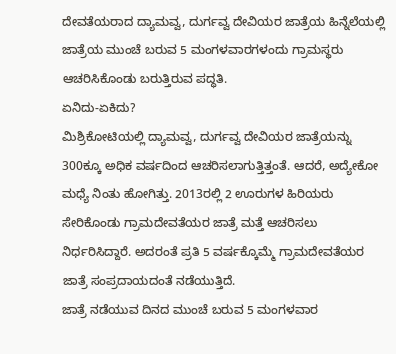ದೇವತೆಯರಾದ ದ್ಯಾಮವ್ವ, ದುರ್ಗವ್ವ ದೇವಿಯರ ಜಾತ್ರೆಯ ಹಿನ್ನೆಲೆಯಲ್ಲಿ ಜಾತ್ರೆಯ ಮುಂಚೆ ಬರುವ 5 ಮಂಗಳವಾರಗಳಂದು ಗ್ರಾಮಸ್ಥರು ಆಚರಿಸಿಕೊಂಡು ಬರುತ್ತಿರುವ ಪದ್ಧತಿ.
ಏನಿದು-ಏಕಿದು?
ಮಿಶ್ರಿಕೋಟಿಯಲ್ಲಿ ದ್ಯಾಮವ್ವ, ದುರ್ಗವ್ವ ದೇವಿಯರ ಜಾತ್ರೆಯನ್ನು 300ಕ್ಕೂ ಅಧಿಕ ವರ್ಷದಿಂದ ಆಚರಿಸಲಾಗುತ್ತಿತ್ತಂತೆ. ಆದರೆ, ಅದ್ಯೇಕೋ ಮಧ್ಯೆ ನಿಂತು ಹೋಗಿತ್ತು. 2013ರಲ್ಲಿ 2 ಊರುಗಳ ಹಿರಿಯರು ಸೇರಿಕೊಂಡು ಗ್ರಾಮದೇವತೆಯರ ಜಾತ್ರೆ ಮತ್ತೆ ಆಚರಿಸಲು ನಿರ್ಧರಿಸಿದ್ದಾರೆ. ಅದರಂತೆ ಪ್ರತಿ 5 ವರ್ಷಕ್ಕೊಮ್ಮೆ ಗ್ರಾಮದೇವತೆಯರ ಜಾತ್ರೆ ಸಂಪ್ರದಾಯದಂತೆ ನಡೆಯುತ್ತಿದೆ.
ಜಾತ್ರೆ ನಡೆಯುವ ದಿನದ ಮುಂಚೆ ಬರುವ 5 ಮಂಗಳವಾರ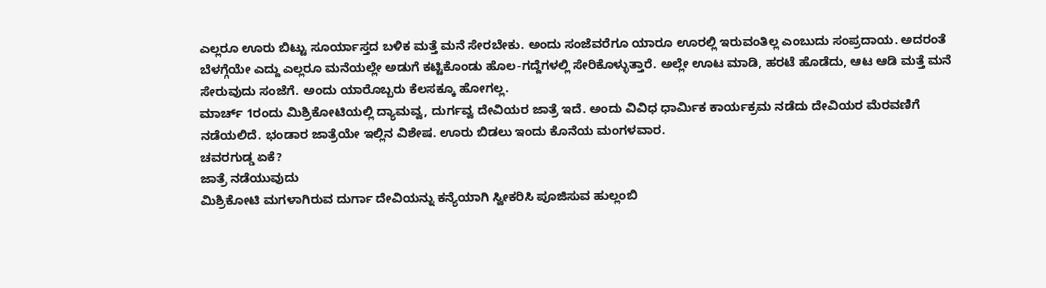ಎಲ್ಲರೂ ಊರು ಬಿಟ್ಟು ಸೂರ್ಯಾಸ್ತದ ಬಳಿಕ ಮತ್ತೆ ಮನೆ ಸೇರಬೇಕು. ಅಂದು ಸಂಜೆವರೆಗೂ ಯಾರೂ ಊರಲ್ಲಿ ಇರುವಂತಿಲ್ಲ ಎಂಬುದು ಸಂಪ್ರದಾಯ. ಅದರಂತೆ ಬೆಳಗ್ಗೆಯೇ ಎದ್ದು ಎಲ್ಲರೂ ಮನೆಯಲ್ಲೇ ಅಡುಗೆ ಕಟ್ಟಿಕೊಂಡು ಹೊಲ-ಗದ್ದೆಗಳಲ್ಲಿ ಸೇರಿಕೊಳ್ಳುತ್ತಾರೆ. ಅಲ್ಲೇ ಊಟ ಮಾಡಿ, ಹರಟೆ ಹೊಡೆದು, ಆಟ ಆಡಿ ಮತ್ತೆ ಮನೆ ಸೇರುವುದು ಸಂಜೆಗೆ. ಅಂದು ಯಾರೊಬ್ಬರು ಕೆಲಸಕ್ಕೂ ಹೋಗಲ್ಲ.
ಮಾರ್ಚ್ 1ರಂದು ಮಿಶ್ರಿಕೋಟಿಯಲ್ಲಿ ದ್ಯಾಮವ್ವ, ದುರ್ಗವ್ವ ದೇವಿಯರ ಜಾತ್ರೆ ಇದೆ. ಅಂದು ವಿವಿಧ ಧಾರ್ಮಿಕ ಕಾರ್ಯಕ್ರಮ ನಡೆದು ದೇವಿಯರ ಮೆರವಣಿಗೆ ನಡೆಯಲಿದೆ. ಭಂಡಾರ ಜಾತ್ರೆಯೇ ಇಲ್ಲಿನ ವಿಶೇಷ. ಊರು ಬಿಡಲು ಇಂದು ಕೊನೆಯ ಮಂಗಳವಾರ.
ಚವರಗುಡ್ಡ ಏಕೆ?
ಜಾತ್ರೆ ನಡೆಯುವುದು
ಮಿಶ್ರಿಕೋಟಿ ಮಗಳಾಗಿರುವ ದುರ್ಗಾ ದೇವಿಯನ್ನು ಕನ್ಯೆಯಾಗಿ ಸ್ವೀಕರಿಸಿ ಪೂಜಿಸುವ ಹುಲ್ಲಂಬಿ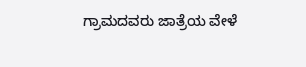ಗ್ರಾಮದವರು ಜಾತ್ರೆಯ ವೇಳೆ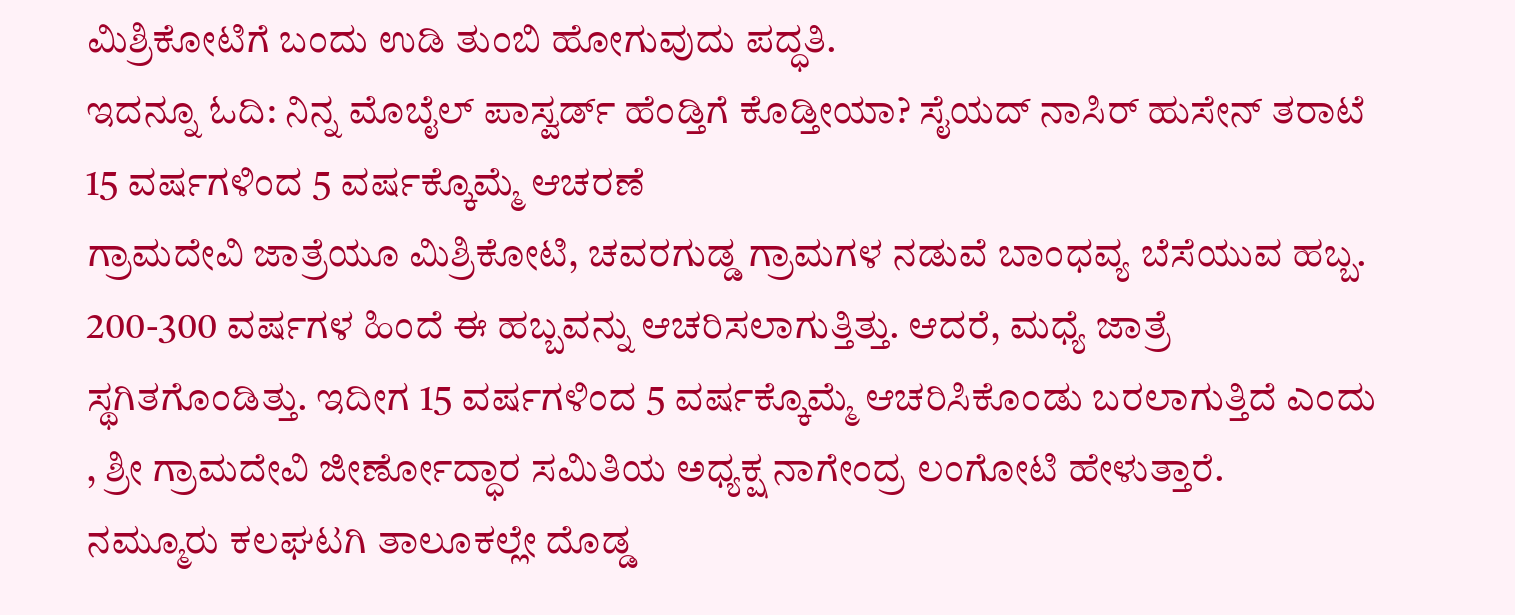ಮಿಶ್ರಿಕೋಟಿಗೆ ಬಂದು ಉಡಿ ತುಂಬಿ ಹೋಗುವುದು ಪದ್ಧತಿ.
ಇದನ್ನೂ ಓದಿ: ನಿನ್ನ ಮೊಬೈಲ್ ಪಾಸ್ವರ್ಡ್ ಹೆಂಡ್ತಿಗೆ ಕೊಡ್ತೀಯಾ? ಸೈಯದ್ ನಾಸಿರ್ ಹುಸೇನ್ ತರಾಟೆ
15 ವರ್ಷಗಳಿಂದ 5 ವರ್ಷಕ್ಕೊಮ್ಮೆ ಆಚರಣೆ
ಗ್ರಾಮದೇವಿ ಜಾತ್ರೆಯೂ ಮಿಶ್ರಿಕೋಟಿ, ಚವರಗುಡ್ಡ ಗ್ರಾಮಗಳ ನಡುವೆ ಬಾಂಧವ್ಯ ಬೆಸೆಯುವ ಹಬ್ಬ. 200-300 ವರ್ಷಗಳ ಹಿಂದೆ ಈ ಹಬ್ಬವನ್ನು ಆಚರಿಸಲಾಗುತ್ತಿತ್ತು. ಆದರೆ, ಮಧ್ಯೆ ಜಾತ್ರೆ ಸ್ಥಗಿತಗೊಂಡಿತ್ತು. ಇದೀಗ 15 ವರ್ಷಗಳಿಂದ 5 ವರ್ಷಕ್ಕೊಮ್ಮೆ ಆಚರಿಸಿಕೊಂಡು ಬರಲಾಗುತ್ತಿದೆ ಎಂದು , ಶ್ರೀ ಗ್ರಾಮದೇವಿ ಜೀರ್ಣೋದ್ಧಾರ ಸಮಿತಿಯ ಅಧ್ಯಕ್ಷ ನಾಗೇಂದ್ರ ಲಂಗೋಟಿ ಹೇಳುತ್ತಾರೆ.
ನಮ್ಮೂರು ಕಲಘಟಗಿ ತಾಲೂಕಲ್ಲೇ ದೊಡ್ಡ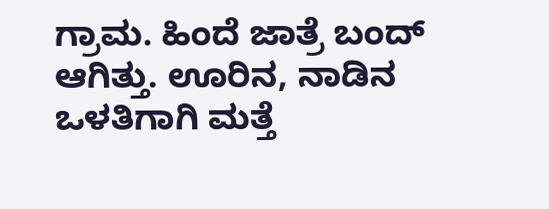ಗ್ರಾಮ. ಹಿಂದೆ ಜಾತ್ರೆ ಬಂದ್ ಆಗಿತ್ತು. ಊರಿನ, ನಾಡಿನ ಒಳತಿಗಾಗಿ ಮತ್ತೆ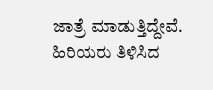ಜಾತ್ರೆ ಮಾಡುತ್ತಿದ್ದೇವೆ. ಹಿರಿಯರು ತಿಳಿಸಿದ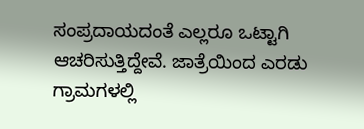ಸಂಪ್ರದಾಯದಂತೆ ಎಲ್ಲರೂ ಒಟ್ಟಾಗಿ ಆಚರಿಸುತ್ತಿದ್ದೇವೆ. ಜಾತ್ರೆಯಿಂದ ಎರಡು ಗ್ರಾಮಗಳಲ್ಲಿ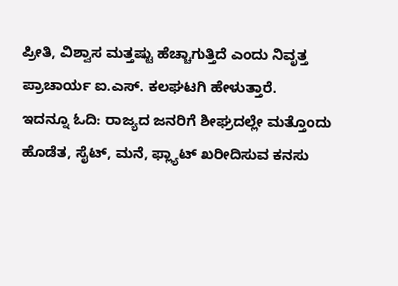ಪ್ರೀತಿ, ವಿಶ್ವಾಸ ಮತ್ತಷ್ಟು ಹೆಚ್ಚಾಗುತ್ತಿದೆ ಎಂದು ನಿವೃತ್ತ ಪ್ರಾಚಾರ್ಯ ಐ.ಎಸ್. ಕಲಘಟಗಿ ಹೇಳುತ್ತಾರೆ.
ಇದನ್ನೂ ಓದಿ: ರಾಜ್ಯದ ಜನರಿಗೆ ಶೀಘ್ರದಲ್ಲೇ ಮತ್ತೊಂದು ಹೊಡೆತ, ಸೈಟ್, ಮನೆ, ಫ್ಲ್ಯಾಟ್ ಖರೀದಿಸುವ ಕನಸು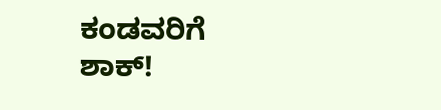ಕಂಡವರಿಗೆ ಶಾಕ್!